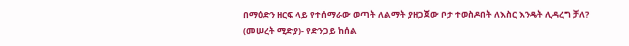በማዕድን ዘርፍ ላይ የተሰማራው ወጣት ለልማት ያዘጋጀው ቦታ ተወስዶበት ለእስር እንዴት ሊዳረግ ቻለ?
(መሠረት ሚድያ)- የድንጋይ ከሰል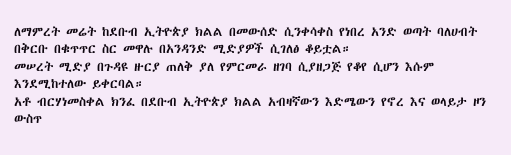ለማምረት መሬት ከደቡብ ኢትዮጵያ ክልል በመውሰድ ሲንቀሳቀስ የነበረ አንድ ወጣት ባለሀብት በቅርቡ በቁጥጥር ስር መዋሉ በአንዳንድ ሚድያዎች ሲገለፅ ቆይቷል።
መሠረት ሚድያ በጉዳዩ ዙርያ ጠለቅ ያለ የምርመራ ዘገባ ሲያዘጋጅ የቆየ ሲሆን እሱም እንደሚከተለው ይቀርባል።
አቶ ብርሃነመስቀል ክንፈ በደቡብ ኢትዮጵያ ክልል አብዛኛውን እድሜውን የኖረ እና ወላይታ ዞን ውስጥ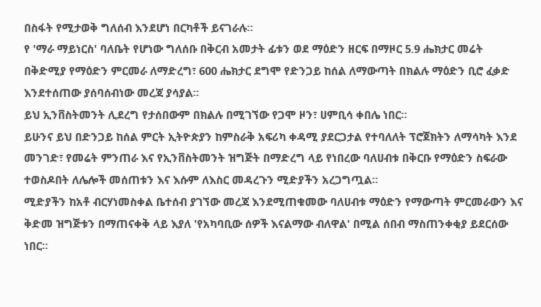በስፋት የሚታወቅ ግለሰብ እንደሆነ በርካቶች ይናገራሉ።
የ 'ማራ ማይነርስ' ባለቤት የሆነው ግለሰቡ በቅርብ አመታት ፊቱን ወደ ማዕድን ዘርፍ በማዞር 5.9 ሔክታር መሬት በቅድሚያ የማዕድን ምርመራ ለማድረግ፣ 600 ሔክታር ደግሞ የድንጋይ ከሰል ለማውጣት በክልሉ ማዕድን ቢሮ ፈቃድ እንደተሰጠው ያሰባሰብነው መረጃ ያሳያል።
ይህ ኢንቨስትመንት ሊደረግ የታሰበውም በክልሉ በሚገኘው የጋሞ ዞን፣ ሀምቢሳ ቀበሌ ነበር።
ይሁንና ይህ በድንጋይ ከሰል ምርት ኢትዮጵያን ከምስራቅ አፍሪካ ቀዳሚ ያደርጋታል የተባለለት ፕሮጀክትን ለማሳካት እንደ መንገድ፣ የመሬት ምንጠራ እና የኢንቨስትመንት ዝግጅት በማድረግ ላይ የነበረው ባለሀብቱ በቅርቡ የማዕድን ስፍራው ተወስዶበት ለሌሎች መሰጠቱን እና እሱም ለእስር መዳረጉን ሚድያችን አረጋግጧል።
ሚድያችን ከአቶ ብርሃነመስቀል ቤተሰብ ያገኘው መረጃ እንደሚጠቁመው ባለሀብቱ ማዕድን የማውጣት ምርመራውን እና ቅድመ ዝግጅቱን በማጠናቀቅ ላይ እያለ 'የአካባቢው ሰዎች እናልማው ብለዋል' በሚል ሰበብ ማስጠንቀቂያ ይደርሰው ነበር።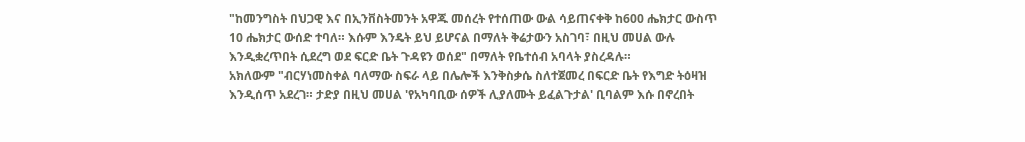"ከመንግስት በህጋዊ እና በኢንቨስትመንት አዋጁ መሰረት የተሰጠው ውል ሳይጠናቀቅ ከ600 ሔክታር ውስጥ 10 ሔክታር ውሰድ ተባለ። እሱም እንዴት ይህ ይሆናል በማለት ቅሬታውን አስገባ፣ በዚህ መሀል ውሉ እንዲቋረጥበት ሲደረግ ወደ ፍርድ ቤት ጉዳዩን ወሰደ" በማለት የቤተሰብ አባላት ያስረዳሉ።
አክለውም "ብርሃነመስቀል ባለማው ስፍራ ላይ በሌሎች እንቅስቃሴ ስለተጀመረ በፍርድ ቤት የእግድ ትዕዛዝ እንዲሰጥ አደረገ። ታድያ በዚህ መሀል 'የአካባቢው ሰዎች ሊያለሙት ይፈልጉታል' ቢባልም እሱ በኖረበት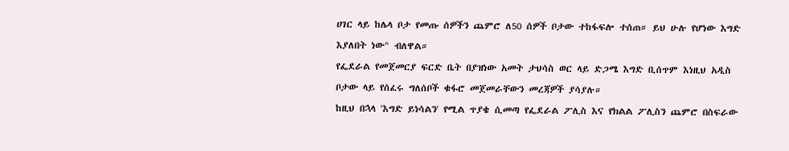ሀገር ላይ ከሌላ ቦታ የመጡ ሰዎችን ጨምሮ ለ50 ሰዎች ቦታው ተከፋፍሎ ተሰጠ። ይህ ሁሉ የሆነው እግድ እያለበት ነው" ብለዋል።
የፌደራል የመጀመርያ ፍርድ ቤት በያዝነው አመት ታህሳስ ወር ላይ ድጋሜ እግድ ቢሰጥም እነዚህ አዲስ ቦታው ላይ የሰፈሩ ግለሰቦች ቁፋሮ መጀመራቸውን መረጃዎች ያሳያሉ።
ከዚህ በኋላ 'እግድ ይነሳልን' የሚል ጥያቄ ሲመጣ የፌደራል ፖሊስ እና የክልል ፖሊስን ጨምሮ በስፍራው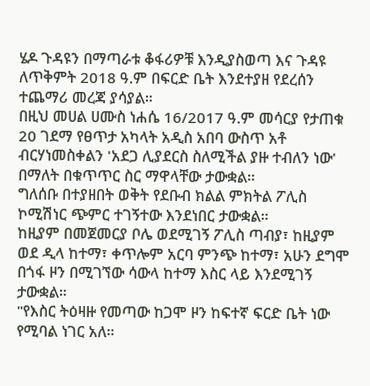ሄዶ ጉዳዩን በማጣራቱ ቆፋሪዎቹ እንዲያስወጣ እና ጉዳዩ ለጥቅምት 2018 ዓ.ም በፍርድ ቤት እንደተያዘ የደረሰን ተጨማሪ መረጃ ያሳያል።
በዚህ መሀል ሀሙስ ነሐሴ 16/2017 ዓ.ም መሳርያ የታጠቁ 20 ገደማ የፀጥታ አካላት አዲስ አበባ ውስጥ አቶ ብርሃነመስቀልን 'አደጋ ሊያደርስ ስለሚችል ያዙ ተብለን ነው' በማለት በቁጥጥር ስር ማዋላቸው ታውቋል።
ግለሰቡ በተያዘበት ወቅት የደቡብ ክልል ምክትል ፖሊስ ኮሚሽነር ጭምር ተገኝተው እንደነበር ታውቋል።
ከዚያም በመጀመርያ ቦሌ ወደሚገኝ ፖሊስ ጣብያ፣ ከዚያም ወደ ዲላ ከተማ፣ ቀጥሎም አርባ ምንጭ ከተማ፣ አሁን ደግሞ በጎፋ ዞን በሚገኘው ሳውላ ከተማ እስር ላይ እንደሚገኝ ታውቋል።
"የእስር ትዕዛዙ የመጣው ከጋሞ ዞን ከፍተኛ ፍርድ ቤት ነው የሚባል ነገር አለ።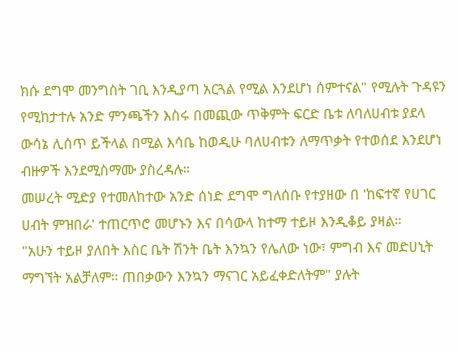ክሱ ደግሞ መንግስት ገቢ እንዲያጣ አርጓል የሚል እንደሆነ ሰምተናል" የሚሉት ጉዳዩን የሚከታተሉ አንድ ምንጫችን እስሩ በመጪው ጥቅምት ፍርድ ቤቱ ለባለሀብቱ ያደላ ውሳኔ ሊሰጥ ይችላል በሚል እሳቤ ከወዲሁ ባለሀብቱን ለማጥቃት የተወሰደ እንደሆነ ብዙዎች እንደሚስማሙ ያስረዳሉ።
መሠረት ሚድያ የተመለከተው አንድ ሰነድ ደግሞ ግለሰቡ የተያዘው በ 'ከፍተኛ የሀገር ሀብት ምዝበራ' ተጠርጥሮ መሆኑን እና በሳውላ ከተማ ተይዞ እንዲቆይ ያዛል።
"አሁን ተይዞ ያለበት እስር ቤት ሽንት ቤት እንኳን የሌለው ነው፣ ምግብ እና መድሀኒት ማግኘት አልቻለም። ጠበቃውን እንኳን ማናገር አይፈቀድለትም" ያሉት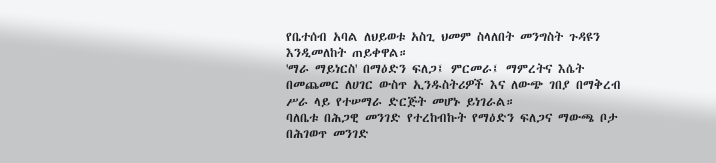የቤተሰብ አባል ለህይወቱ አስጊ ህመም ስላለበት መንግስት ጉዳዩን እንዲመለከት ጠይቀዋል።
'ማራ ማይነርስ' በማዕድን ፍለጋ፤ ምርመራ፤ ማምረትና እሴት በመጨመር ለሀገር ውስጥ ኢንዱስትሪዎች እና ለውጭ ገበያ በማቅረብ ሥራ ላይ የተሠማራ ድርጅት መሆኑ ይነገራል።
ባለቤቱ በሕጋዊ መንገድ የተረከብኩት የማዕድን ፍለጋና ማውጫ ቦታ በሕገወጥ መንገድ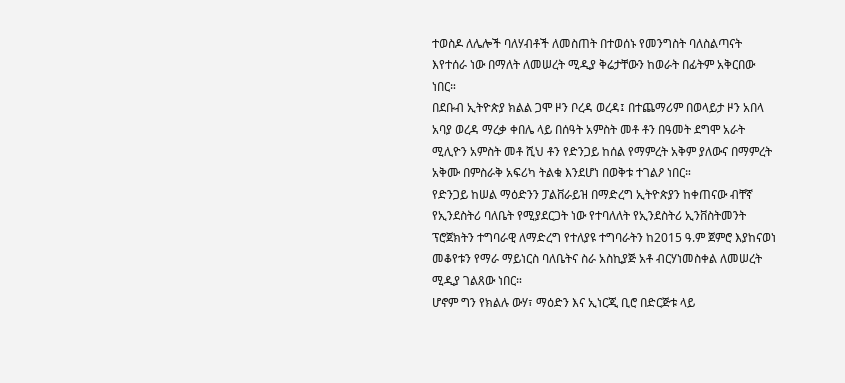ተወስዶ ለሌሎች ባለሃብቶች ለመስጠት በተወሰኑ የመንግስት ባለስልጣናት እየተሰራ ነው በማለት ለመሠረት ሚዲያ ቅሬታቸውን ከወራት በፊትም አቅርበው ነበር።
በደቡብ ኢትዮጵያ ክልል ጋሞ ዞን ቦረዳ ወረዳ፤ በተጨማሪም በወላይታ ዞን አበላ አባያ ወረዳ ማረቃ ቀበሌ ላይ በሰዓት አምስት መቶ ቶን በዓመት ደግሞ አራት ሚሊዮን አምስት መቶ ሺህ ቶን የድንጋይ ከሰል የማምረት አቅም ያለውና በማምረት አቅሙ በምስራቅ አፍሪካ ትልቁ እንደሆነ በወቅቱ ተገልዖ ነበር።
የድንጋይ ከሠል ማዕድንን ፓልቨራይዝ በማድረግ ኢትዮጵያን ከቀጠናው ብቸኛ የኢንደስትሪ ባለቤት የሚያደርጋት ነው የተባለለት የኢንደስትሪ ኢንቨስትመንት ፕሮጀክትን ተግባራዊ ለማድረግ የተለያዩ ተግባራትን ከ2015 ዓ.ም ጀምሮ እያከናወነ መቆየቱን የማራ ማይነርስ ባለቤትና ስራ አስኪያጅ አቶ ብርሃነመስቀል ለመሠረት ሚዲያ ገልጸው ነበር።
ሆኖም ግን የክልሉ ውሃ፣ ማዕድን እና ኢነርጂ ቢሮ በድርጅቱ ላይ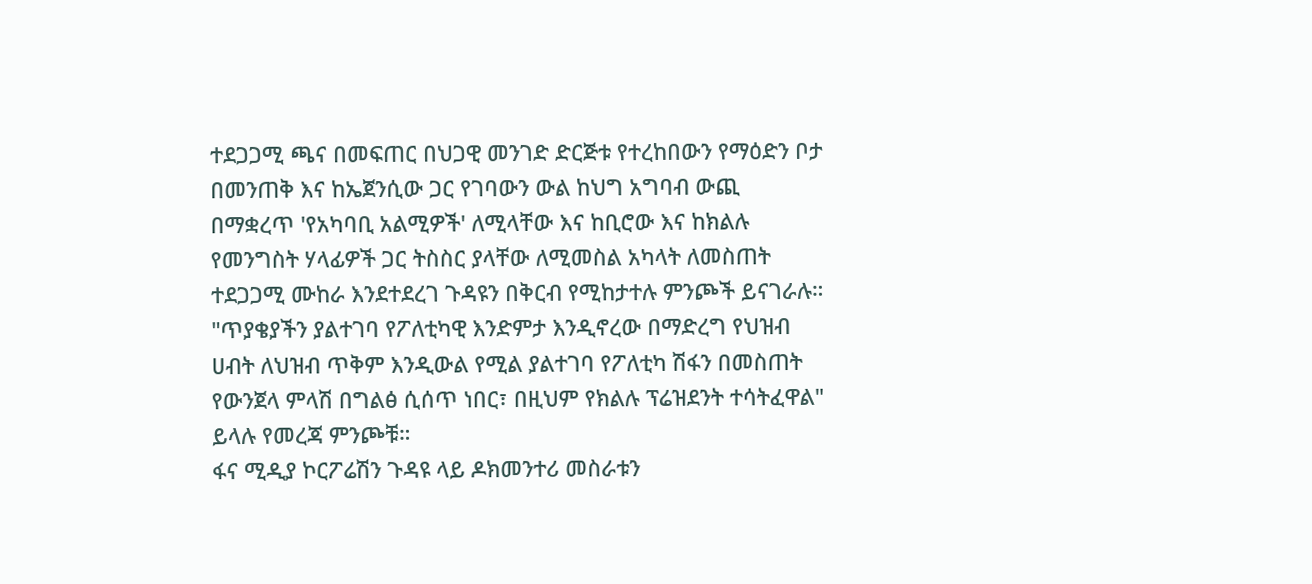ተደጋጋሚ ጫና በመፍጠር በህጋዊ መንገድ ድርጅቱ የተረከበውን የማዕድን ቦታ በመንጠቅ እና ከኤጀንሲው ጋር የገባውን ውል ከህግ አግባብ ውጪ በማቋረጥ 'የአካባቢ አልሚዎች' ለሚላቸው እና ከቢሮው እና ከክልሉ የመንግስት ሃላፊዎች ጋር ትስስር ያላቸው ለሚመስል አካላት ለመስጠት ተደጋጋሚ ሙከራ እንደተደረገ ጉዳዩን በቅርብ የሚከታተሉ ምንጮች ይናገራሉ።
"ጥያቄያችን ያልተገባ የፖለቲካዊ እንድምታ እንዲኖረው በማድረግ የህዝብ ሀብት ለህዝብ ጥቅም እንዲውል የሚል ያልተገባ የፖለቲካ ሽፋን በመስጠት የውንጀላ ምላሽ በግልፅ ሲሰጥ ነበር፣ በዚህም የክልሉ ፕሬዝደንት ተሳትፈዋል" ይላሉ የመረጃ ምንጮቹ።
ፋና ሚዲያ ኮርፖሬሽን ጉዳዩ ላይ ዶክመንተሪ መስራቱን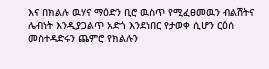እና በክልሉ ዉሃና ማዕድን ቢሮ ዉስጥ የሚፈፀመዉን ብልሽትና ሌብነት እንዲያጋልጥ አድጎ እንደነበር የታወቀ ሲሆን ርዕሰ መስተዳድሩን ጨምሮ የክልሉን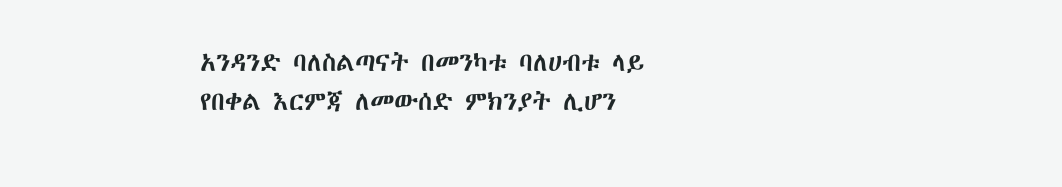አንዳንድ ባለስልጣናት በመንካቱ ባለሀብቱ ላይ የበቀል እርምጃ ለመውሰድ ምክንያት ሊሆን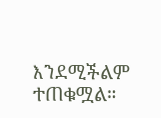እንደሚችልም ተጠቁሟል።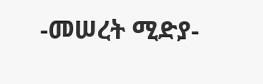-መሠረት ሚድያ-